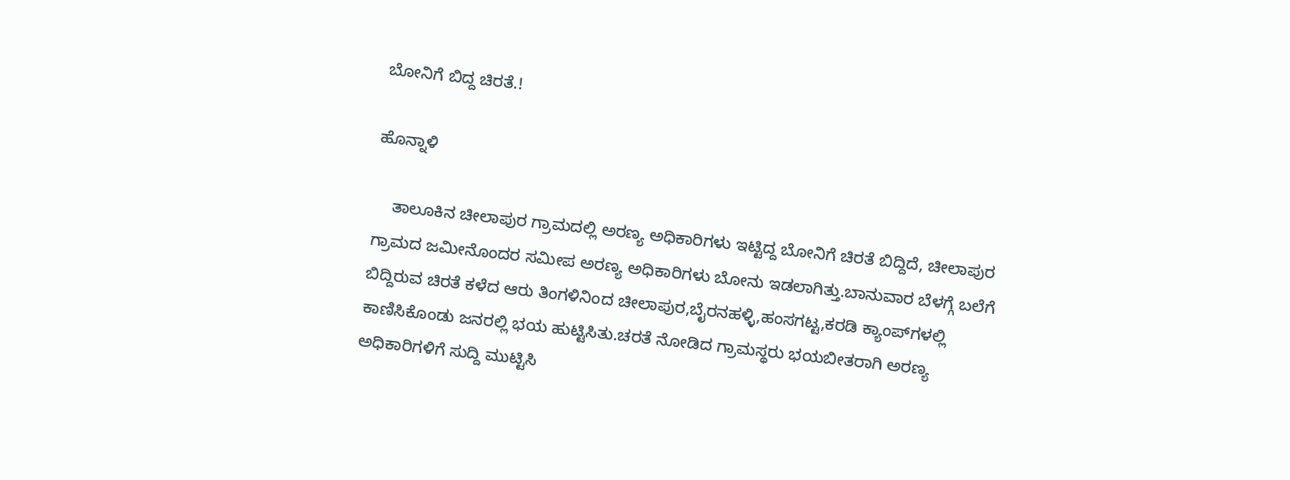ಬೋನಿಗೆ ಬಿದ್ದ ಚಿರತೆ.!

ಹೊನ್ನಾಳಿ

    ತಾಲೂಕಿನ ಚೀಲಾಪುರ ಗ್ರಾಮದಲ್ಲಿ ಅರಣ್ಯ ಅಧಿಕಾರಿಗಳು ಇಟ್ಟಿದ್ದ ಬೋನಿಗೆ ಚಿರತೆ ಬಿದ್ದಿದೆ, ಚೀಲಾಪುರ ಗ್ರಾಮದ ಜಮೀನೊಂದರ ಸಮೀಪ ಅರಣ್ಯ ಅಧಿಕಾರಿಗಳು ಬೋನು ಇಡಲಾಗಿತ್ತು.ಬಾನುವಾರ ಬೆಳಗ್ಗೆ ಬಲೆಗೆ ಬಿದ್ದಿರುವ ಚಿರತೆ ಕಳೆದ ಆರು ತಿಂಗಳಿನಿಂದ ಚೀಲಾಪುರ,ಬೈರನಹಳ್ಳಿ,ಹಂಸಗಟ್ಟ,ಕರಡಿ ಕ್ಯಾಂಪ್‍ಗಳಲ್ಲಿ ಕಾಣಿಸಿಕೊಂಡು ಜನರಲ್ಲಿ ಭಯ ಹುಟ್ಟಿಸಿತು.ಚರತೆ ನೋಡಿದ ಗ್ರಾಮಸ್ಥರು ಭಯಬೀತರಾಗಿ ಅರಣ್ಯ ಅಧಿಕಾರಿಗಳಿಗೆ ಸುದ್ದಿ ಮುಟ್ಟಿಸಿ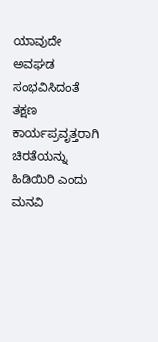ಯಾವುದೇ ಅವಘಡ ಸಂಭವಿಸಿದಂತೆ ತಕ್ಷಣ ಕಾರ್ಯಪ್ರವೃತ್ತರಾಗಿ ಚಿರತೆಯನ್ನು ಹಿಡಿಯಿರಿ ಎಂದು ಮನವಿ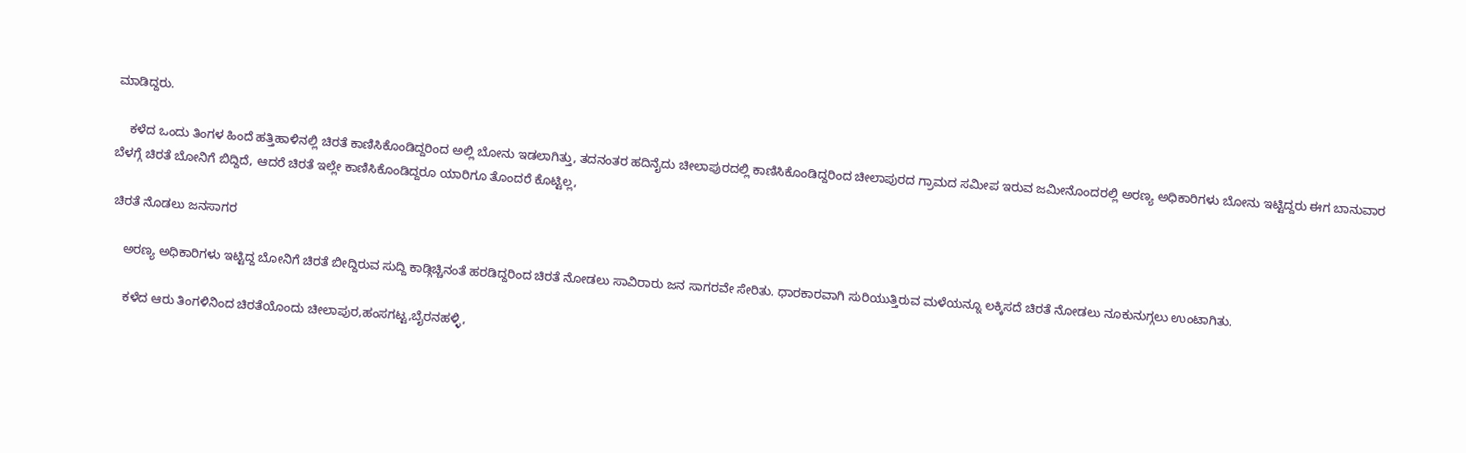ಮಾಡಿದ್ದರು.

    ಕಳೆದ ಒಂದು ತಿಂಗಳ ಹಿಂದೆ ಹತ್ತಿಹಾಳಿನಲ್ಲಿ ಚಿರತೆ ಕಾಣಿಸಿಕೊಂಡಿದ್ದರಿಂದ ಅಲ್ಲಿ ಬೋನು ಇಡಲಾಗಿತ್ತು, ತದನಂತರ ಹದಿನೈದು ಚೀಲಾಪುರದಲ್ಲಿ ಕಾಣಿಸಿಕೊಂಡಿದ್ದರಿಂದ ಚೀಲಾಪುರದ ಗ್ರಾಮದ ಸಮೀಪ ಇರುವ ಜಮೀನೊಂದರಲ್ಲಿ ಅರಣ್ಯ ಅಧಿಕಾರಿಗಳು ಬೋನು ಇಟ್ಟಿದ್ದರು ಈಗ ಬಾನುವಾರ ಬೆಳಗ್ಗೆ ಚಿರತೆ ಬೋನಿಗೆ ಬಿದ್ದಿದೆ, ಆದರೆ ಚಿರತೆ ಇಲ್ಲೇ ಕಾಣಿಸಿಕೊಂಡಿದ್ದರೂ ಯಾರಿಗೂ ತೊಂದರೆ ಕೊಟ್ಟಿಲ್ಲ,

 ಚಿರತೆ ನೊಡಲು ಜನಸಾಗರ

    ಅರಣ್ಯ ಅಧಿಕಾರಿಗಳು ಇಟ್ಟಿದ್ದ ಬೋನಿಗೆ ಚಿರತೆ ಬೀದ್ದಿರುವ ಸುದ್ದಿ ಕಾಡ್ಗಿಚ್ಚಿನಂತೆ ಹರಡಿದ್ದರಿಂದ ಚಿರತೆ ನೋಡಲು ಸಾವಿರಾರು ಜನ ಸಾಗರವೇ ಸೇರಿತು. ಧಾರಕಾರವಾಗಿ ಸುರಿಯುತ್ತಿರುವ ಮಳೆಯನ್ನೂ ಲಕ್ಕಿಸದೆ ಚಿರತೆ ನೋಡಲು ನೂಕುನುಗ್ಗಲು ಉಂಟಾಗಿತು.

     ಕಳೆದ ಆರು ತಿಂಗಳಿನಿಂದ ಚಿರತೆಯೊಂದು ಚೀಲಾಪುರ,ಹಂಸಗಟ್ಟ,ಬೈರನಹಳ್ಳಿ,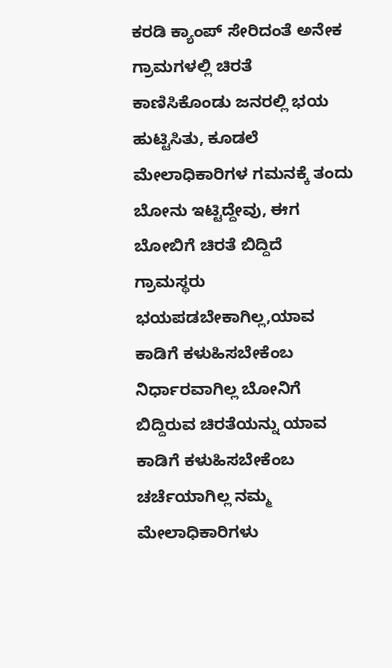ಕರಡಿ ಕ್ಯಾಂಪ್ ಸೇರಿದಂತೆ ಅನೇಕ ಗ್ರಾಮಗಳಲ್ಲಿ ಚಿರತೆ ಕಾಣಿಸಿಕೊಂಡು ಜನರಲ್ಲಿ ಭಯ ಹುಟ್ಟಿಸಿತು, ಕೂಡಲೆ ಮೇಲಾಧಿಕಾರಿಗಳ ಗಮನಕ್ಕೆ ತಂದು ಬೋನು ಇಟ್ಟಿದ್ದೇವು, ಈಗ ಬೋಬಿಗೆ ಚಿರತೆ ಬಿದ್ದಿದೆ ಗ್ರಾಮಸ್ಥರು ಭಯಪಡಬೇಕಾಗಿಲ್ಲ,ಯಾವ ಕಾಡಿಗೆ ಕಳುಹಿಸಬೇಕೆಂಬ ನಿರ್ಧಾರವಾಗಿಲ್ಲ ಬೋನಿಗೆ ಬಿದ್ದಿರುವ ಚಿರತೆಯನ್ನು ಯಾವ ಕಾಡಿಗೆ ಕಳುಹಿಸಬೇಕೆಂಬ ಚರ್ಚೆಯಾಗಿಲ್ಲ ನಮ್ಮ ಮೇಲಾಧಿಕಾರಿಗಳು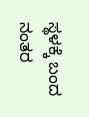ಸ್ಥಳಕ್ಕೆ ಬಂದ ನಂತರ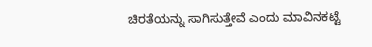ಚಿರತೆಯನ್ನು ಸಾಗಿಸುತ್ತೇವೆ ಎಂದು ಮಾವಿನಕಟ್ಟೆ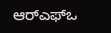ಆರ್‍ಎಫ್‍ಒ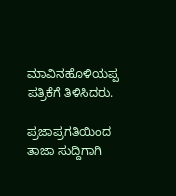ಮಾವಿನಹೊಳಿಯಪ್ಪ ಪತ್ರಿಕೆಗೆ ತಿಳಿಸಿದರು.

ಪ್ರಜಾಪ್ರಗತಿಯಿಂದ ತಾಜಾ ಸುದ್ದಿಗಾಗಿ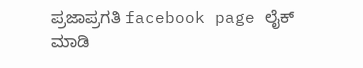ಪ್ರಜಾಪ್ರಗತಿ facebook page ಲೈಕ್ ಮಾಡಿ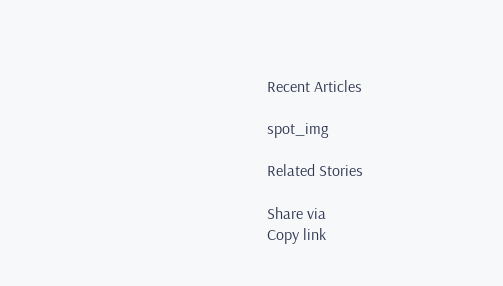Recent Articles

spot_img

Related Stories

Share via
Copy link